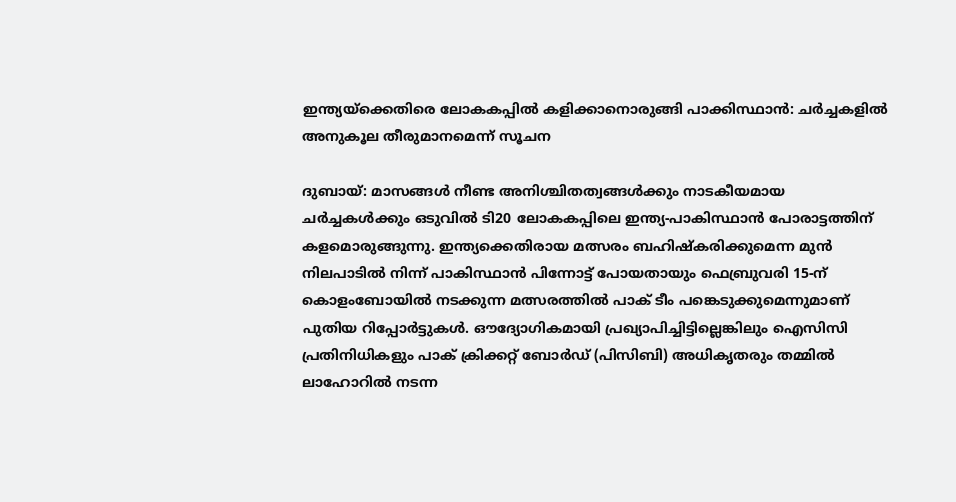ഇന്ത്യയ്ക്കെതിരെ ലോകകപ്പിൽ കളിക്കാനൊരുങ്ങി പാക്കിസ്ഥാൻ: ചർച്ചകളിൽ അനുകൂല തീരുമാനമെന്ന് സൂചന

ദുബായ്: മാസങ്ങള്‍ നീണ്ട അനിശ്ചിതത്വങ്ങള്‍ക്കും നാടകീയമായ ചർച്ചകള്‍ക്കും ഒടുവില്‍ ടി20 ലോകകപ്പിലെ ഇന്ത്യ-പാകിസ്ഥാൻ പോരാട്ടത്തിന് കളമൊരുങ്ങുന്നു. ഇന്ത്യക്കെതിരായ മത്സരം ബഹിഷ്കരിക്കുമെന്ന മുൻ നിലപാടില്‍ നിന്ന് പാകിസ്ഥാൻ പിന്നോട്ട് പോയതായും ഫെബ്രുവരി 15-ന് കൊളംബോയില്‍ നടക്കുന്ന മത്സരത്തില്‍ പാക് ടീം പങ്കെടുക്കുമെന്നുമാണ് പുതിയ റിപ്പോർട്ടുകള്‍. ഔദ്യോഗികമായി പ്രഖ്യാപിച്ചിട്ടില്ലെങ്കിലും ഐസിസി പ്രതിനിധികളും പാക് ക്രിക്കറ്റ് ബോർഡ് (പിസിബി) അധികൃതരും തമ്മില്‍ ലാഹോറില്‍ നടന്ന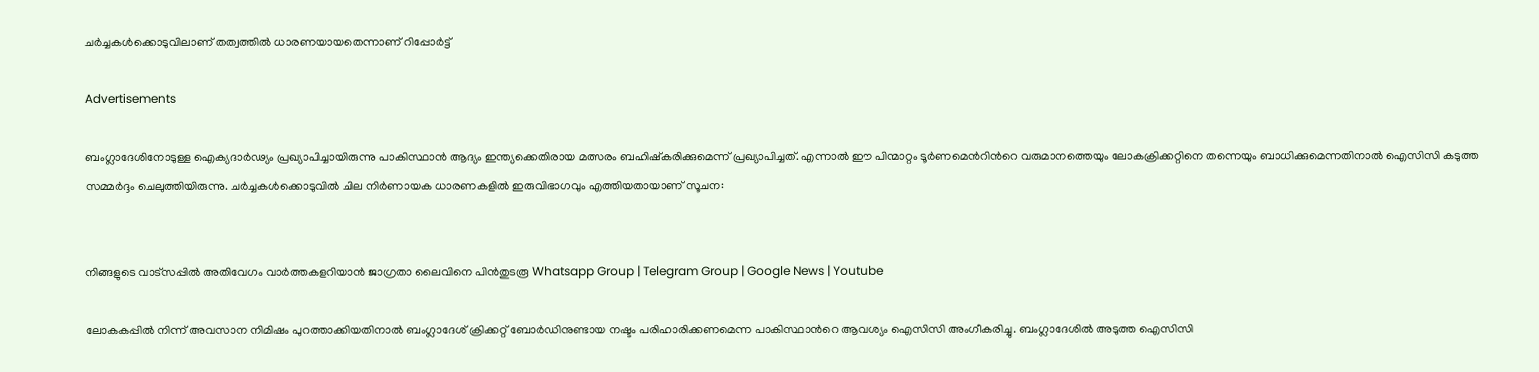ചർച്ചകള്‍ക്കൊടുവിലാണ് തത്വത്തില്‍ ധാരണയായതെന്നാണ് റിപ്പോര്‍ട്ട്

Advertisements

ബംഗ്ലാദേശിനോടുള്ള ഐക്യദാർഢ്യം പ്രഖ്യാപിച്ചായിരുന്നു പാകിസ്ഥാൻ ആദ്യം ഇന്ത്യക്കെതിരായ മത്സരം ബഹിഷ്കരിക്കുമെന്ന് പ്രഖ്യാപിച്ചത്. എന്നാല്‍ ഈ പിന്മാറ്റം ടൂർണമെന്‍റിന്‍റെ വരുമാനത്തെയും ലോകക്രിക്കറ്റിനെ തന്നെയും ബാധിക്കുമെന്നതിനാല്‍ ഐസിസി കടുത്ത സമ്മർദ്ദം ചെലുത്തിയിരുന്നു. ചർച്ചകള്‍ക്കൊടുവില്‍ ചില നിർണായക ധാരണകളില്‍ ഇരുവിഭാഗവും എത്തിയതായാണ് സൂചന:


നിങ്ങളുടെ വാട്സപ്പിൽ അതിവേഗം വാർത്തകളറിയാൻ ജാഗ്രതാ ലൈവിനെ പിൻതുടരൂ Whatsapp Group | Telegram Group | Google News | Youtube

ലോകകപ്പില്‍ നിന്ന് അവസാന നിമിഷം പുറത്താക്കിയതിനാല്‍ ബംഗ്ലാദേശ് ക്രിക്കറ്റ് ബോര്‍ഡിനുണ്ടായ നഷ്ടം പരിഹാരിക്കണമെന്ന പാകിസ്ഥാന്‍റെ ആവശ്യം ഐസിസി അംഗീകരിച്ചു. ബംഗ്ലാദേശില്‍ അടുത്ത ഐസിസി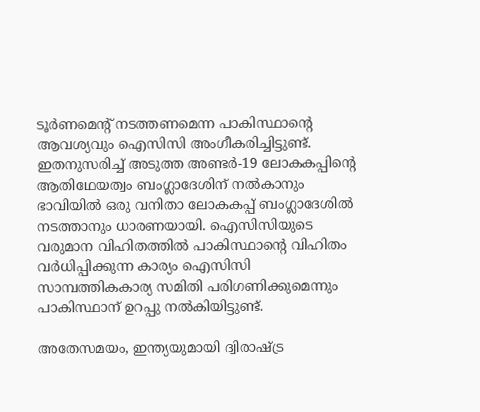ടൂര്‍ണമെന്‍റ് നടത്തണമെന്ന പാകിസ്ഥാന്‍റെ ആവശ്യവും ഐസിസി അംഗീകരിച്ചിട്ടുണ്ട്. ഇതനുസരിച്ച്‌ അടുത്ത അണ്ടർ-19 ലോകകപ്പിന്‍റെ ആതിഥേയത്വം ബംഗ്ലാദേശിന് നല്‍കാനും ഭാവിയില്‍ ഒരു വനിതാ ലോകകപ്പ് ബംഗ്ലാദേശില്‍ നടത്താനും ധാരണയായി. ഐസിസിയുടെ വരുമാന വിഹിതത്തില്‍ പാകിസ്ഥാന്‍റെ വിഹിതം വർധിപ്പിക്കുന്ന കാര്യം ഐസിസി സാമ്പത്തികകാര്യ സമിതി പരിഗണിക്കുമെന്നും പാകിസ്ഥാന് ഉറപ്പു നല്‍കിയിട്ടുണ്ട്.

അതേസമയം, ഇന്ത്യയുമായി ദ്വിരാഷ്ട്ര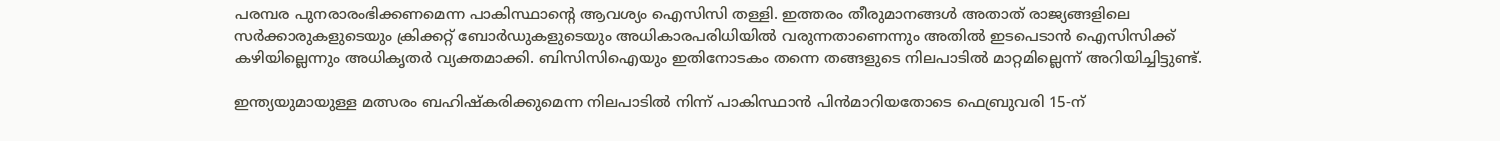പരമ്പര പുനരാരംഭിക്കണമെന്ന പാകിസ്ഥാന്‍റെ ആവശ്യം ഐസിസി തള്ളി. ഇത്തരം തീരുമാനങ്ങള്‍ അതാത് രാജ്യങ്ങളിലെ സർക്കാരുകളുടെയും ക്രിക്കറ്റ് ബോർഡുകളുടെയും അധികാരപരിധിയില്‍ വരുന്നതാണെന്നും അതില്‍ ഇടപെടാൻ ഐസിസിക്ക് കഴിയില്ലെന്നും അധികൃതർ വ്യക്തമാക്കി. ബിസിസിഐയും ഇതിനോടകം തന്നെ തങ്ങളുടെ നിലപാടില്‍ മാറ്റമില്ലെന്ന് അറിയിച്ചിട്ടുണ്ട്.

ഇന്ത്യയുമായുള്ള മത്സരം ബഹിഷ്കരിക്കുമെന്ന നിലപാടില്‍ നിന്ന് പാകിസ്ഥാന്‍ പിന്‍മാറിയതോടെ ഫെബ്രുവരി 15-ന്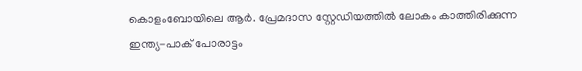കൊളംബോയിലെ ആർ. പ്രേമദാസ സ്റ്റേഡിയത്തില്‍ ലോകം കാത്തിരിക്കുന്ന ഇന്ത്യ-പാക് പോരാട്ടം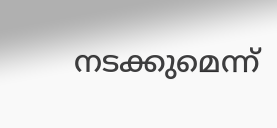നടക്കുമെന്ന്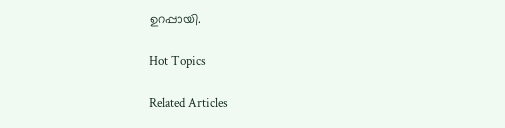ഉറപ്പായി.

Hot Topics

Related Articles